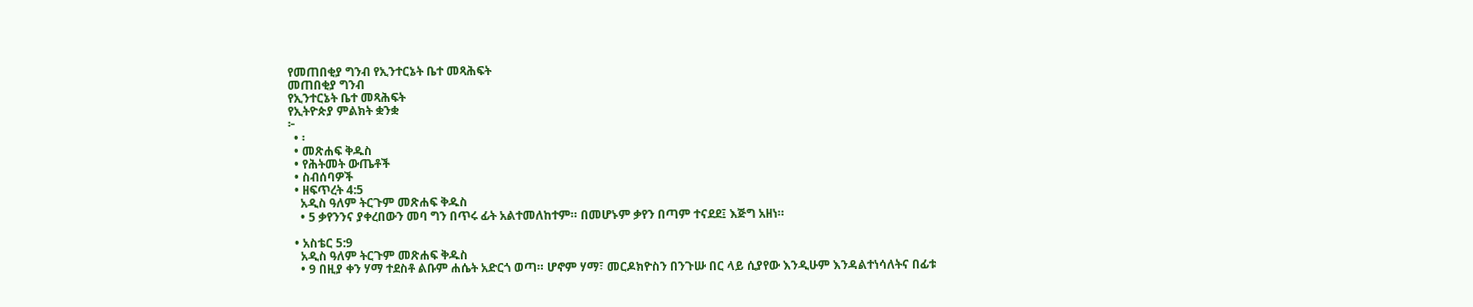የመጠበቂያ ግንብ የኢንተርኔት ቤተ መጻሕፍት
መጠበቂያ ግንብ
የኢንተርኔት ቤተ መጻሕፍት
የኢትዮጵያ ምልክት ቋንቋ
፦
  • ፡
  • መጽሐፍ ቅዱስ
  • የሕትመት ውጤቶች
  • ስብሰባዎች
  • ዘፍጥረት 4:5
    አዲስ ዓለም ትርጉም መጽሐፍ ቅዱስ
    • 5 ቃየንንና ያቀረበውን መባ ግን በጥሩ ፊት አልተመለከተም። በመሆኑም ቃየን በጣም ተናደደ፤ እጅግ አዘነ።

  • አስቴር 5:9
    አዲስ ዓለም ትርጉም መጽሐፍ ቅዱስ
    • 9 በዚያ ቀን ሃማ ተደስቶ ልቡም ሐሴት አድርጎ ወጣ። ሆኖም ሃማ፣ መርዶክዮስን በንጉሡ በር ላይ ሲያየው እንዲሁም እንዳልተነሳለትና በፊቱ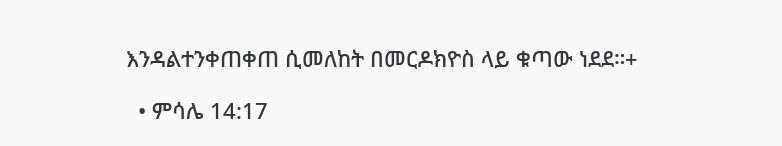እንዳልተንቀጠቀጠ ሲመለከት በመርዶክዮስ ላይ ቁጣው ነደደ።+

  • ምሳሌ 14:17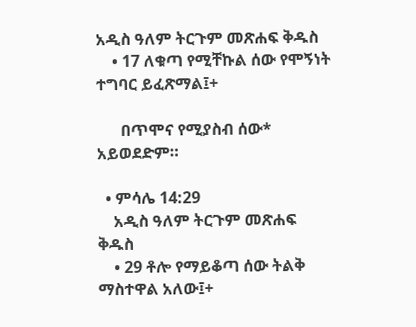አዲስ ዓለም ትርጉም መጽሐፍ ቅዱስ
    • 17 ለቁጣ የሚቸኩል ሰው የሞኝነት ተግባር ይፈጽማል፤+

      በጥሞና የሚያስብ ሰው* አይወደድም።

  • ምሳሌ 14:29
    አዲስ ዓለም ትርጉም መጽሐፍ ቅዱስ
    • 29 ቶሎ የማይቆጣ ሰው ትልቅ ማስተዋል አለው፤+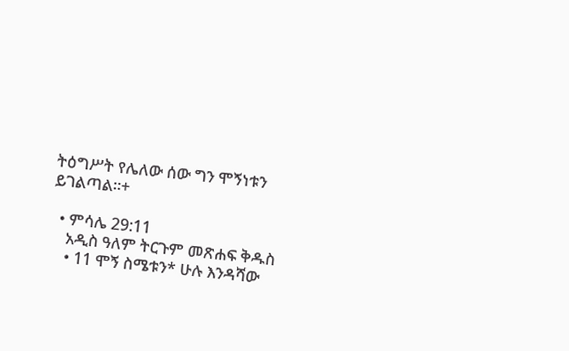ትዕግሥት የሌለው ሰው ግን ሞኝነቱን ይገልጣል።+

  • ምሳሌ 29:11
    አዲስ ዓለም ትርጉም መጽሐፍ ቅዱስ
    • 11 ሞኝ ስሜቱን* ሁሉ እንዳሻው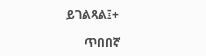ይገልጻል፤+

      ጥበበኛ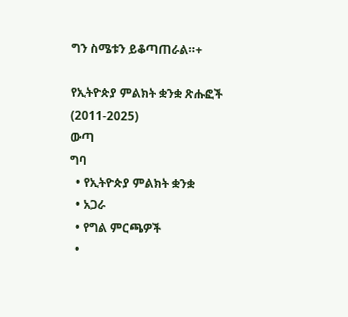ግን ስሜቱን ይቆጣጠራል።+

የኢትዮጵያ ምልክት ቋንቋ ጽሑፎች (2011-2025)
ውጣ
ግባ
  • የኢትዮጵያ ምልክት ቋንቋ
  • አጋራ
  • የግል ምርጫዎች
  •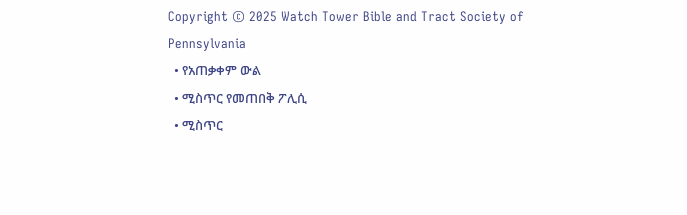Copyright © 2025 Watch Tower Bible and Tract Society of Pennsylvania
  • የአጠቃቀም ውል
  • ሚስጥር የመጠበቅ ፖሊሲ
  • ሚስጥር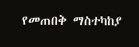የመጠበቅ ማስተካከያ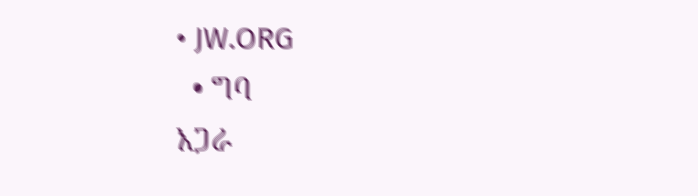• JW.ORG
  • ግባ
አጋራ